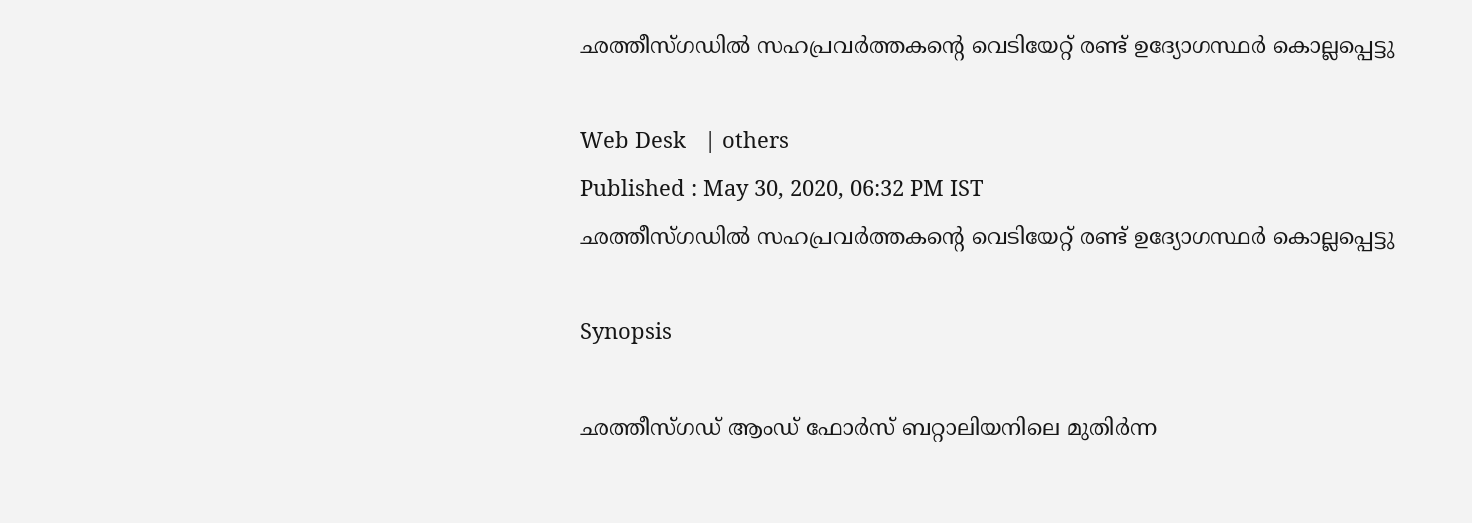ഛത്തീസ്ഗഡില്‍ സഹപ്രവര്‍ത്തകന്‍റെ വെടിയേറ്റ് രണ്ട് ഉദ്യോഗസ്ഥര്‍ കൊല്ലപ്പെട്ടു

Web Desk   | others
Published : May 30, 2020, 06:32 PM IST
ഛത്തീസ്ഗഡില്‍ സഹപ്രവര്‍ത്തകന്‍റെ വെടിയേറ്റ് രണ്ട് ഉദ്യോഗസ്ഥര്‍ കൊല്ലപ്പെട്ടു

Synopsis

ഛത്തീസ്ഗഡ് ആംഡ് ഫോര്‍സ് ബറ്റാലിയനിലെ മുതിര്‍ന്ന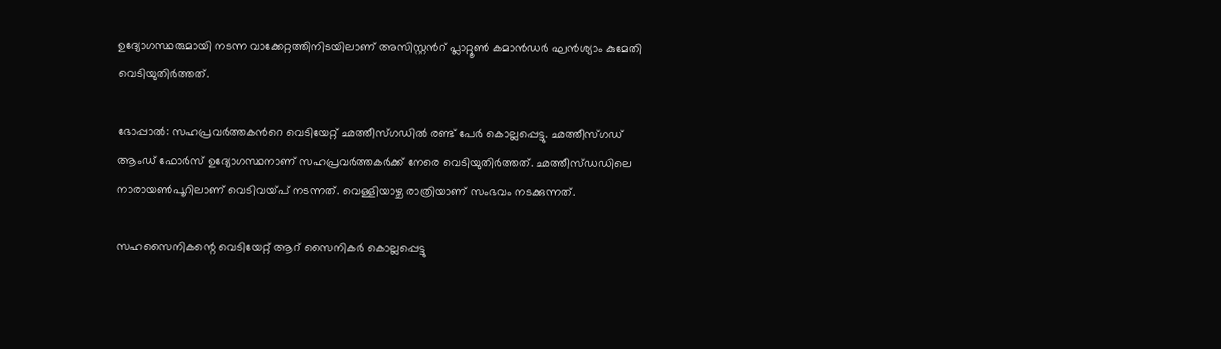ഉദ്യോഗസ്ഥരുമായി നടന്ന വാക്കേറ്റത്തിനിടയിലാണ് അസിസ്റ്റന്‍റ് പ്ലാറ്റൂണ്‍ കമാന്‍ഡര്‍ ഘന്‍ശ്യാം കുമേതി വെടിയുതിര്‍ത്തത്.

ഭോപ്പാല്‍: സഹപ്രവര്‍ത്തകന്‍റെ വെടിയേറ്റ് ഛത്തീസ്ഗഡില്‍ രണ്ട് പേര്‍ കൊല്ലപ്പെട്ടു. ഛത്തീസ്ഗഡ് ആംഡ് ഫോര്‍സ് ഉദ്യോഗസ്ഥനാണ് സഹപ്രവര്‍ത്തകര്‍ക്ക് നേരെ വെടിയുതിര്‍ത്തത്. ഛത്തീസ്ഡഡിലെ നാരായണ്‍പൂറിലാണ് വെടിവയ്പ് നടന്നത്. വെള്ളിയാഴ്ച രാത്രിയാണ് സംഭവം നടക്കുന്നത്.

സഹസൈനികന്റെ വെടിയേറ്റ് ആറ് സൈനികര്‍ കൊല്ലപ്പെട്ടു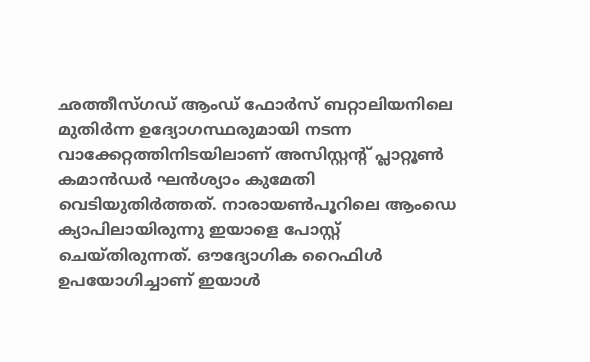ഛത്തീസ്ഗഡ് ആംഡ് ഫോര്‍സ് ബറ്റാലിയനിലെ മുതിര്‍ന്ന ഉദ്യോഗസ്ഥരുമായി നടന്ന വാക്കേറ്റത്തിനിടയിലാണ് അസിസ്റ്റന്‍റ് പ്ലാറ്റൂണ്‍ കമാന്‍ഡര്‍ ഘന്‍ശ്യാം കുമേതി വെടിയുതിര്‍ത്തത്. നാരായണ്‍പൂറിലെ ആംഡെ ക്യാപിലായിരുന്നു ഇയാളെ പോസ്റ്റ് ചെയ്തിരുന്നത്. ഔദ്യോഗിക റൈഫിള്‍ ഉപയോഗിച്ചാണ് ഇയാള്‍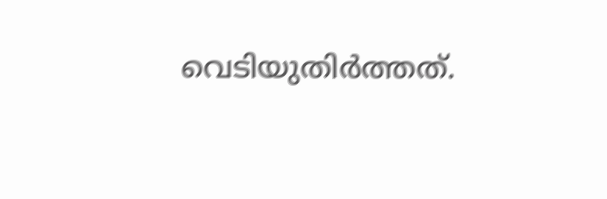വെടിയുതിര്‍ത്തത്.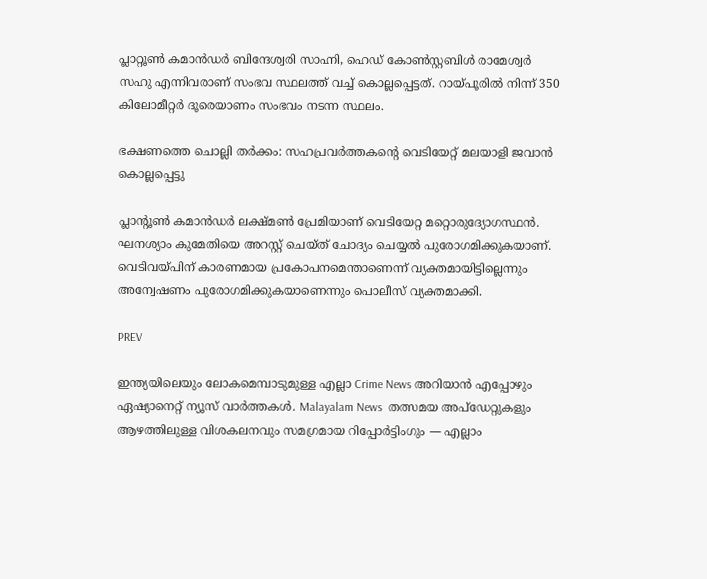പ്ലാറ്റൂണ്‍ കമാന്‍ഡര്‍ ബിന്ദേശ്വരി സാഹ്നി, ഹെഡ് കോണ്‍സ്റ്റബിള്‍ രാമേശ്വര്‍ സഹു എന്നിവരാണ് സംഭവ സ്ഥലത്ത് വച്ച് കൊല്ലപ്പെട്ടത്. റായ്പൂരില്‍ നിന്ന് 350 കിലോമീറ്റര്‍ ദൂരെയാണം സംഭവം നടന്ന സ്ഥലം.

ഭക്ഷണത്തെ ചൊല്ലി തര്‍ക്കം: സഹപ്രവര്‍ത്തകന്‍റെ വെടിയേറ്റ് മലയാളി ജവാന്‍ കൊല്ലപ്പെട്ടു

പ്ലാന്‍റൂണ്‍ കമാന്‍ഡര്‍ ലക്ഷ്മണ്‍ പ്രേമിയാണ് വെടിയേറ്റ മറ്റൊരുദ്യോഗസ്ഥന്‍. ഘനശ്യാം കുമേതിയെ അറസ്റ്റ് ചെയ്ത് ചോദ്യം ചെയ്യല്‍ പുരോഗമിക്കുകയാണ്. വെടിവയ്പിന് കാരണമായ പ്രകോപനമെന്താണെന്ന് വ്യക്തമായിട്ടില്ലെന്നും അന്വേഷണം പുരോഗമിക്കുകയാണെന്നും പൊലീസ് വ്യക്തമാക്കി.

PREV

ഇന്ത്യയിലെയും ലോകമെമ്പാടുമുള്ള എല്ലാ Crime News അറിയാൻ എപ്പോഴും ഏഷ്യാനെറ്റ് ന്യൂസ് വാർത്തകൾ. Malayalam News  തത്സമയ അപ്‌ഡേറ്റുകളും ആഴത്തിലുള്ള വിശകലനവും സമഗ്രമായ റിപ്പോർട്ടിംഗും — എല്ലാം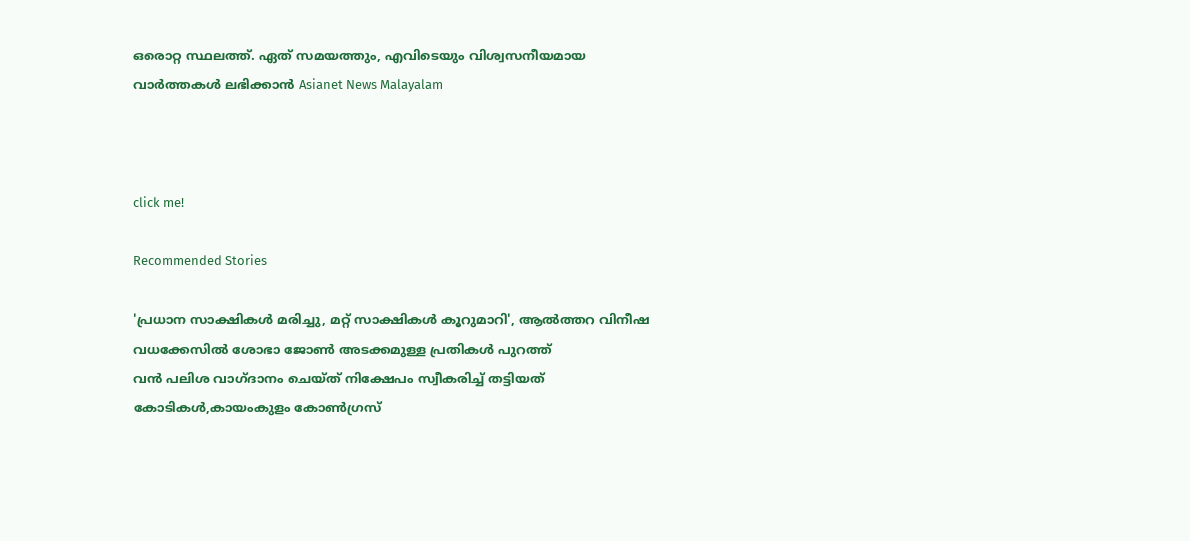ഒരൊറ്റ സ്ഥലത്ത്. ഏത് സമയത്തും, എവിടെയും വിശ്വസനീയമായ വാർത്തകൾ ലഭിക്കാൻ Asianet News Malayalam



click me!

Recommended Stories

'പ്രധാന സാക്ഷികൾ മരിച്ചു, മറ്റ് സാക്ഷികൾ കൂറുമാറി', ആൽത്തറ വിനീഷ വധക്കേസിൽ ശോഭാ ജോൺ അടക്കമുള്ള പ്രതികൾ പുറത്ത്
വൻ പലിശ വാഗ്ദാനം ചെയ്ത് നിക്ഷേപം സ്വീകരിച്ച് തട്ടിയത് കോടികൾ,കായംകുളം കോൺഗ്രസ്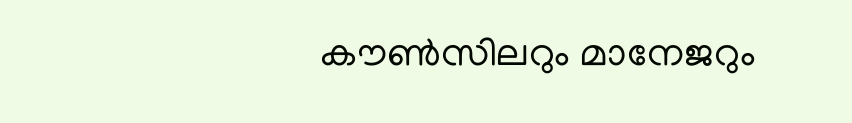കൗൺസിലറും മാനേജറും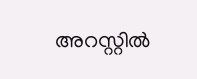അറസ്റ്റിൽ